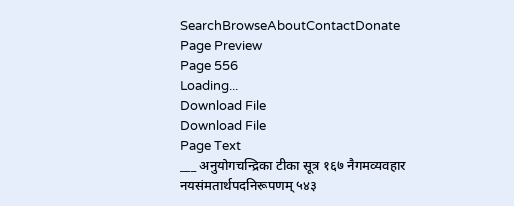SearchBrowseAboutContactDonate
Page Preview
Page 556
Loading...
Download File
Download File
Page Text
___ अनुयोगचन्द्रिका टीका सूत्र १६७ नैगमव्यवहार नयसंमतार्थपदनिरूपणम् ५४३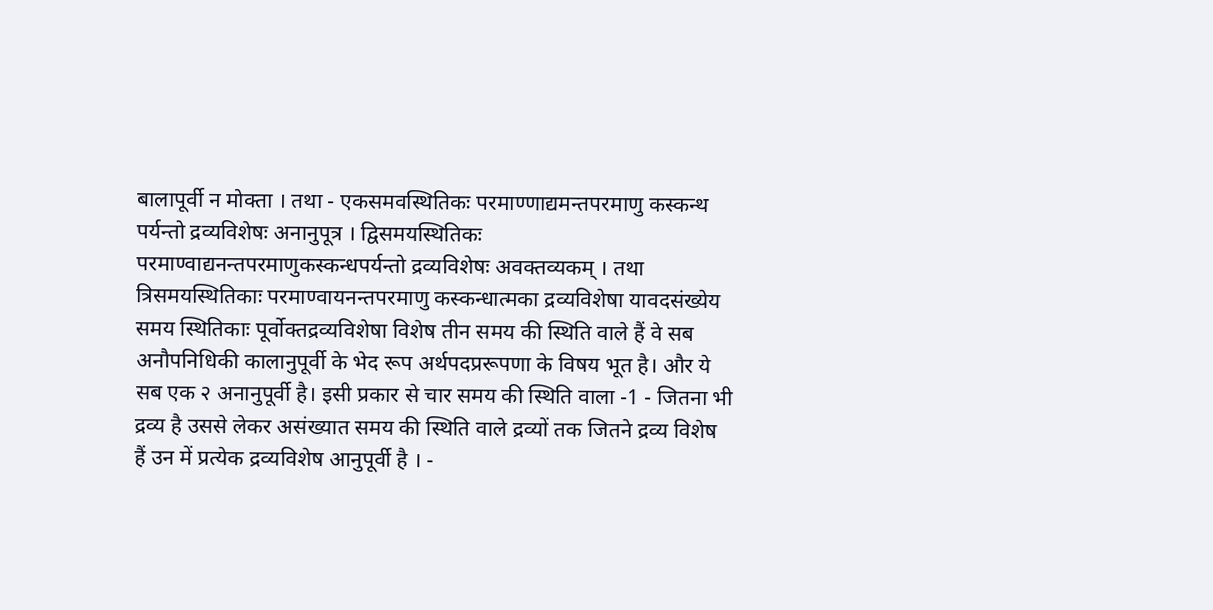बालापूर्वी न मोक्ता । तथा - एकसमवस्थितिकः परमाण्णाद्यमन्तपरमाणु कस्कन्थ पर्यन्तो द्रव्यविशेषः अनानुपूत्र । द्विसमयस्थितिकः परमाण्वाद्यनन्तपरमाणुकस्कन्धपर्यन्तो द्रव्यविशेषः अवक्तव्यकम् । तथा त्रिसमयस्थितिकाः परमाण्वायनन्तपरमाणु कस्कन्धात्मका द्रव्यविशेषा यावदसंख्येय समय स्थितिकाः पूर्वोक्तद्रव्यविशेषा विशेष तीन समय की स्थिति वाले हैं वे सब अनौपनिधिकी कालानुपूर्वी के भेद रूप अर्थपदप्ररूपणा के विषय भूत है। और ये सब एक २ अनानुपूर्वी है। इसी प्रकार से चार समय की स्थिति वाला -1 - जितना भी द्रव्य है उससे लेकर असंख्यात समय की स्थिति वाले द्रव्यों तक जितने द्रव्य विशेष हैं उन में प्रत्येक द्रव्यविशेष आनुपूर्वी है । -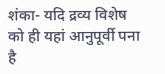शंका- यदि द्रव्य विशेष को ही यहां आनुपूर्वी पना है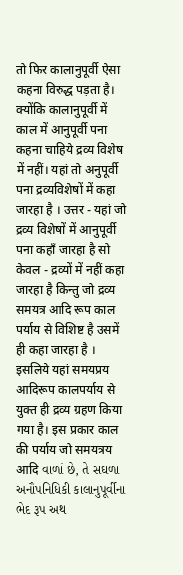तो फिर कालानुपूर्वी ऐसा कहना विरुद्ध पड़ता है। क्योंकि कालानुपूर्वी में काल में आनुपूर्वी पना कहना चाहिये द्रव्य विशेष में नहीं। यहां तो अनुपूर्वी पना द्रव्यविशेषों में कहा जारहा है । उत्तर - यहां जो द्रव्य विशेषों में आनुपूर्वी पना कहाँ जारहा है सो केवल - द्रव्यों में नहीं कहा जारहा है किन्तु जो द्रव्य समयत्र आदि रूप काल पर्याय से विशिष्ट है उसमें ही कहा जारहा है । इसलिये यहां समयप्रय आदिरूप कालपर्याय से युक्त ही द्रव्य ग्रहण किया गया है। इस प्रकार काल की पर्याय जो समयत्रय आदि વાળાં છે, તે સઘળા અનૌપનિધિકી કાલાનુપૂર્વીના ભેદ રૂપ અથ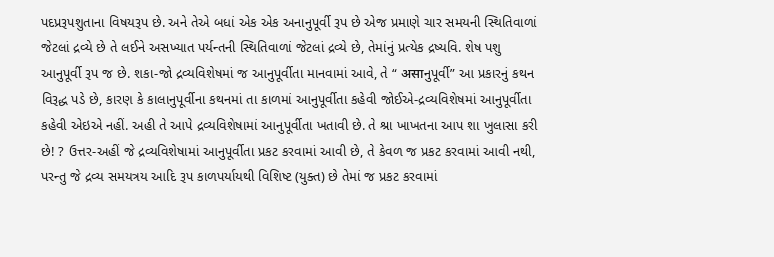પદપ્રરૂપશુતાના વિષયરૂપ છે. અને તેએ બધાં એક એક અનાનુપૂર્વી રૂપ છે એજ પ્રમાણે ચાર સમયની સ્થિતિવાળાં જેટલાં દ્રવ્યે છે તે લઈને અસખ્યાત પર્યન્તની સ્થિતિવાળાં જેટલાં દ્રવ્યે છે, તેમાંનું પ્રત્યેક દ્રષ્યવિ. શેષ પશુ આનુપૂર્વી રૂપ જ છે. શકા-જો દ્રવ્યવિશેષમાં જ આનુપૂર્વીતા માનવામાં આવે, તે “ असाનુપૂર્વી” આ પ્રકારનું કથન વિરૂદ્ધ પડે છે, કારણ કે કાલાનુપૂર્વીના કથનમાં તા કાળમાં આનુપૂર્વીતા કહેવી જોઈએ-દ્રવ્યવિશેષમાં આનુપૂર્વીતા કહેવી એઇએ નહીં. અહી તે આપે દ્રવ્યવિશેષામાં આનુપૂર્વીતા ખતાવી છે. તે શ્રા ખાખતના આપ શા ખુલાસા કરી છે! ? ઉત્તર-અહીં જે દ્રવ્યવિશેષામાં આનુપૂર્વીતા પ્રકટ કરવામાં આવી છે, તે કેવળ જ પ્રકટ કરવામાં આવી નથી, પરન્તુ જે દ્રવ્ય સમયત્રય આદિ રૂપ કાળપર્યાયથી વિશિષ્ટ (યુક્ત) છે તેમાં જ પ્રકટ કરવામાં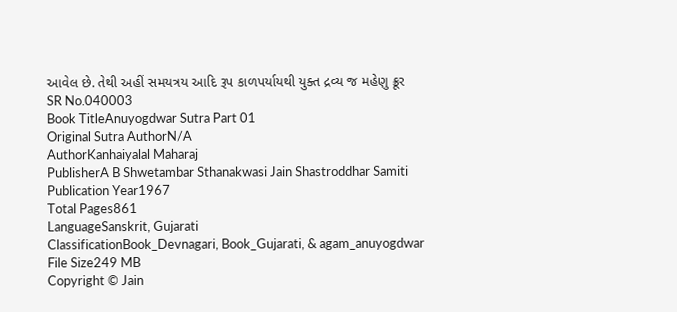આવેલ છે. તેથી અહીં સમયત્રય આદિ રૂપ કાળપર્યાયથી યુક્ત દ્રવ્ય જ મહેણુ ક્રૂર
SR No.040003
Book TitleAnuyogdwar Sutra Part 01
Original Sutra AuthorN/A
AuthorKanhaiyalal Maharaj
PublisherA B Shwetambar Sthanakwasi Jain Shastroddhar Samiti
Publication Year1967
Total Pages861
LanguageSanskrit, Gujarati
ClassificationBook_Devnagari, Book_Gujarati, & agam_anuyogdwar
File Size249 MB
Copyright © Jain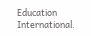Education International.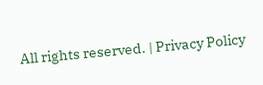All rights reserved. | Privacy Policy